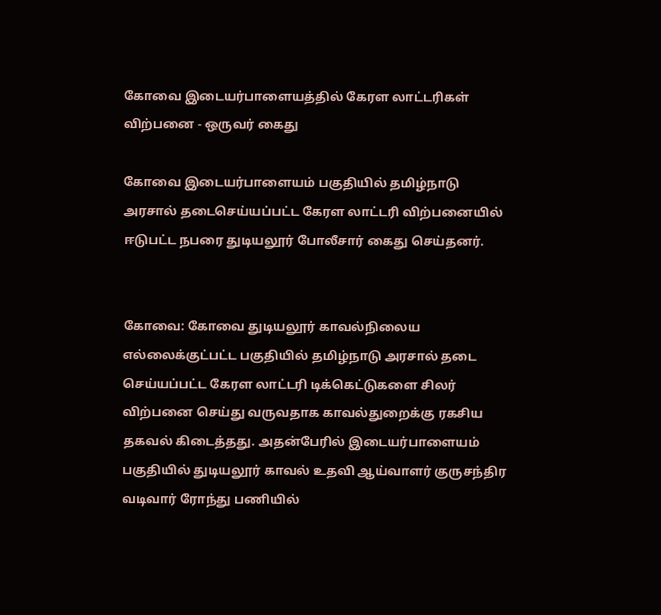கோவை இடையர்பாளையத்தில் கேரள லாட்டரிகள் விற்பனை - ஒருவர் கைது

கோவை இடையர்பாளையம் பகுதியில் தமிழ்நாடு அரசால் தடைசெய்யப்பட்ட கேரள லாட்டரி விற்பனையில் ஈடுபட்ட நபரை துடியலூர் போலீசார் கைது செய்தனர்.


கோவை: கோவை துடியலூர் காவல்நிலைய எல்லைக்குட்பட்ட பகுதியில் தமிழ்நாடு அரசால் தடை செய்யப்பட்ட கேரள லாட்டரி டிக்கெட்டுகளை சிலர் விற்பனை செய்து வருவதாக காவல்துறைக்கு ரகசிய தகவல் கிடைத்தது. அதன்பேரில் இடையர்பாளையம் பகுதியில் துடியலூர் காவல் உதவி ஆய்வாளர் குருசந்திர வடிவார் ரோந்து பணியில்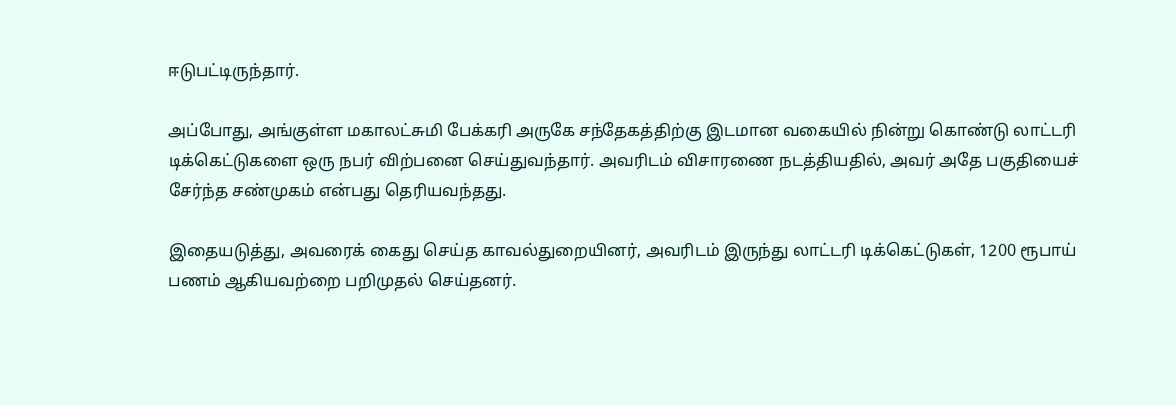ஈடுபட்டிருந்தார்.

அப்போது, அங்குள்ள மகாலட்சுமி பேக்கரி அருகே சந்தேகத்திற்கு இடமான வகையில் நின்று கொண்டு லாட்டரி டிக்கெட்டுகளை ஒரு நபர் விற்பனை செய்துவந்தார். அவரிடம் விசாரணை நடத்தியதில், அவர் அதே பகுதியைச் சேர்ந்த சண்முகம் என்பது தெரியவந்தது.

இதையடுத்து, அவரைக் கைது செய்த காவல்துறையினர், அவரிடம் இருந்து லாட்டரி டிக்கெட்டுகள், 1200 ரூபாய் பணம் ஆகியவற்றை பறிமுதல் செய்தனர்.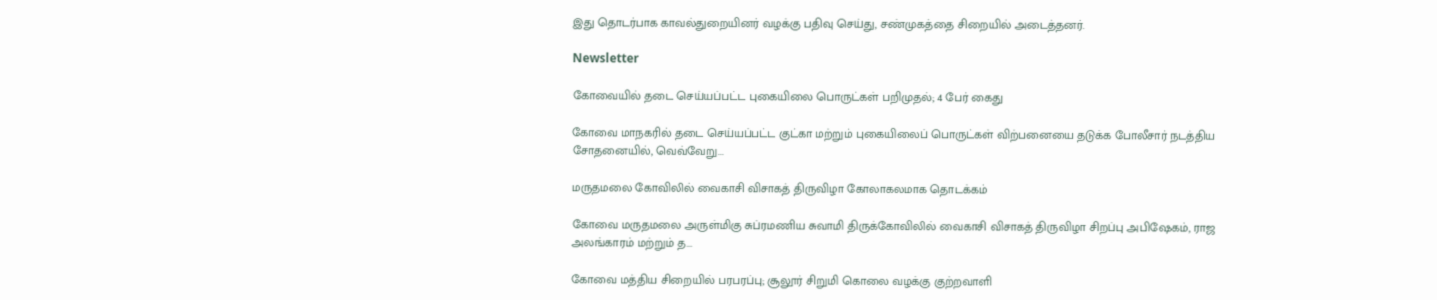இது தொடர்பாக காவல்துறையினர் வழக்கு பதிவு செய்து, சண்முகத்தை சிறையில் அடைத்தனர்.

Newsletter

கோவையில் தடை செய்யப்பட்ட புகையிலை பொருட்கள் பறிமுதல்; 4 பேர் கைது

கோவை மாநகரில் தடை செய்யப்பட்ட குட்கா மற்றும் புகையிலைப் பொருட்கள் விற்பனையை தடுக்க போலீசார் நடத்திய சோதனையில், வெவ்வேறு...

மருதமலை கோவிலில் வைகாசி விசாகத் திருவிழா கோலாகலமாக தொடக்கம்

கோவை மருதமலை அருள்மிகு சுப்ரமணிய சுவாமி திருக்கோவிலில் வைகாசி விசாகத் திருவிழா சிறப்பு அபிஷேகம், ராஜ அலங்காரம் மற்றும் த...

கோவை மத்திய சிறையில் பரபரப்பு; சூலூர் சிறுமி கொலை வழக்கு குற்றவாளி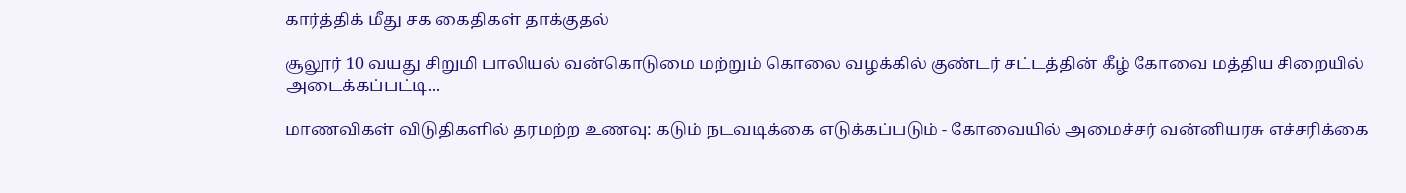கார்த்திக் மீது சக கைதிகள் தாக்குதல்

சூலூர் 10 வயது சிறுமி பாலியல் வன்கொடுமை மற்றும் கொலை வழக்கில் குண்டர் சட்டத்தின் கீழ் கோவை மத்திய சிறையில் அடைக்கப்பட்டி...

மாணவிகள் விடுதிகளில் தரமற்ற உணவு: கடும் நடவடிக்கை எடுக்கப்படும் - கோவையில் அமைச்சர் வன்னியரசு எச்சரிக்கை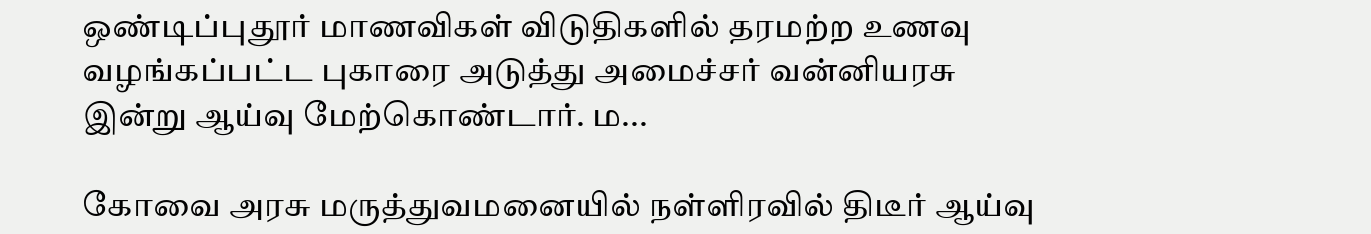ஒண்டிப்புதூர் மாணவிகள் விடுதிகளில் தரமற்ற உணவு வழங்கப்பட்ட புகாரை அடுத்து அமைச்சர் வன்னியரசு இன்று ஆய்வு மேற்கொண்டார். ம...

கோவை அரசு மருத்துவமனையில் நள்ளிரவில் திடீர் ஆய்வு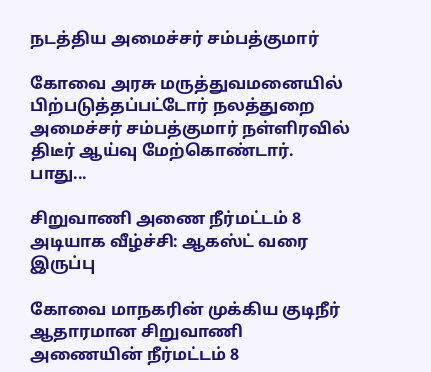நடத்திய அமைச்சர் சம்பத்குமார்

கோவை அரசு மருத்துவமனையில் பிற்படுத்தப்பட்டோர் நலத்துறை அமைச்சர் சம்பத்குமார் நள்ளிரவில் திடீர் ஆய்வு மேற்கொண்டார். பாது...

சிறுவாணி அணை நீர்மட்டம் 8 அடியாக வீழ்ச்சி: ஆகஸ்ட் வரை இருப்பு

கோவை மாநகரின் முக்கிய குடிநீர் ஆதாரமான சிறுவாணி அணையின் நீர்மட்டம் 8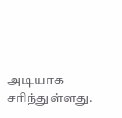அடியாக சரிந்துள்ளது.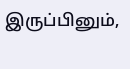இருப்பினும்,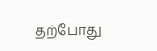தற்போது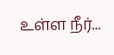உள்ள நீர்...